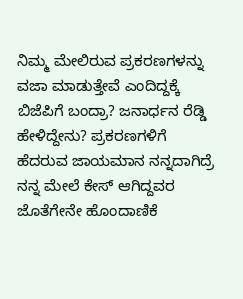ನಿಮ್ಮ ಮೇಲಿರುವ ಪ್ರಕರಣಗಳನ್ನು ವಜಾ ಮಾಡುತ್ತೇವೆ ಎಂದಿದ್ದಕ್ಕೆ ಬಿಜೆಪಿಗೆ ಬಂದ್ರಾ? ಜನಾರ್ಧನ ರೆಡ್ಡಿ ಹೇಳಿದ್ದೇನು? ಪ್ರಕರಣಗಳಿಗೆ ಹೆದರುವ ಜಾಯಮಾನ ನನ್ನದಾಗಿದ್ರೆ ನನ್ನ ಮೇಲೆ ಕೇಸ್‌ ಆಗಿದ್ದವರ ಜೊತೆಗೇನೇ ಹೊಂದಾಣಿಕೆ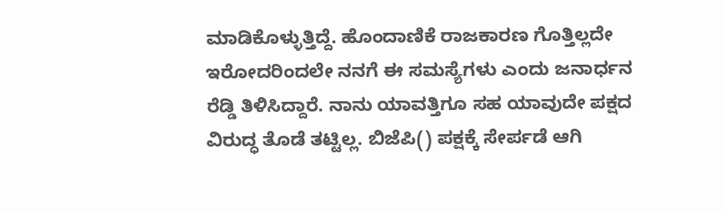ಮಾಡಿಕೊಳ್ಳುತ್ತಿದ್ದೆ. ಹೊಂದಾಣಿಕೆ ರಾಜಕಾರಣ ಗೊತ್ತಿಲ್ಲದೇ ಇರೋದರಿಂದಲೇ ನನಗೆ ಈ ಸಮಸ್ಯೆಗಳು ಎಂದು ಜನಾರ್ಧನ ರೆಡ್ಡಿ ತಿಳಿಸಿದ್ದಾರೆ. ನಾನು ಯಾವತ್ತಿಗೂ ಸಹ ಯಾವುದೇ ಪಕ್ಷದ ವಿರುದ್ಧ ತೊಡೆ ತಟ್ಟಿಲ್ಲ. ಬಿಜೆಪಿ() ಪಕ್ಷಕ್ಕೆ ಸೇರ್ಪಡೆ ಆಗಿ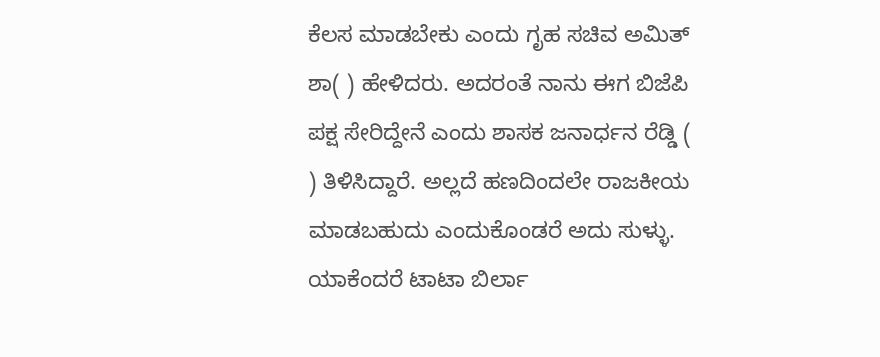ಕೆಲಸ ಮಾಡಬೇಕು ಎಂದು ಗೃಹ ಸಚಿವ ಅಮಿತ್‌ ಶಾ( ) ಹೇಳಿದರು. ಅದರಂತೆ ನಾನು ಈಗ ಬಿಜೆಪಿ ಪಕ್ಷ ಸೇರಿದ್ದೇನೆ ಎಂದು ಶಾಸಕ ಜನಾರ್ಧನ ರೆಡ್ಡಿ ( ) ತಿಳಿಸಿದ್ದಾರೆ. ಅಲ್ಲದೆ ಹಣದಿಂದಲೇ ರಾಜಕೀಯ ಮಾಡಬಹುದು ಎಂದುಕೊಂಡರೆ ಅದು ಸುಳ್ಳು. ಯಾಕೆಂದರೆ ಟಾಟಾ ಬಿರ್ಲಾ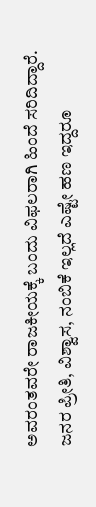ಅವರಂತವರೇ ರಾಜಕೀಯಕ್ಕೆ ಬಂದು ವಿಫಲರಾಗಿ ಹಿಂದೆ ಸರಿದಿದ್ದಾರೆ. ಜನರ ಪ್ರೀತಿ, ವಿಶ್ವಾಸ, ನಂಬಿಕೆ ಇಲ್ಲದೆ ಎಷ್ಟೇ ಹಣ ಇದ್ದರೂ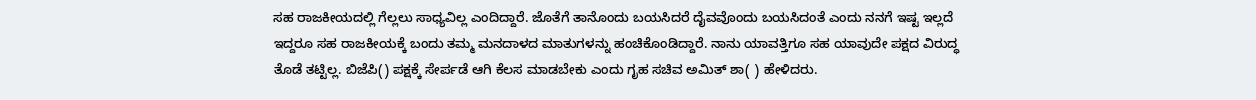ಸಹ ರಾಜಕೀಯದಲ್ಲಿ ಗೆಲ್ಲಲು ಸಾಧ್ಯವಿಲ್ಲ ಎಂದಿದ್ದಾರೆ. ಜೊತೆಗೆ ತಾನೊಂದು ಬಯಸಿದರೆ ದೈವವೊಂದು ಬಯಸಿದಂತೆ ಎಂದು ನನಗೆ ಇಷ್ಟ ಇಲ್ಲದೆ ಇದ್ದರೂ ಸಹ ರಾಜಕೀಯಕ್ಕೆ ಬಂದು ತಮ್ಮ ಮನದಾಳದ ಮಾತುಗಳನ್ನು ಹಂಚಿಕೊಂಡಿದ್ದಾರೆ. ನಾನು ಯಾವತ್ತಿಗೂ ಸಹ ಯಾವುದೇ ಪಕ್ಷದ ವಿರುದ್ಧ ತೊಡೆ ತಟ್ಟಿಲ್ಲ. ಬಿಜೆಪಿ() ಪಕ್ಷಕ್ಕೆ ಸೇರ್ಪಡೆ ಆಗಿ ಕೆಲಸ ಮಾಡಬೇಕು ಎಂದು ಗೃಹ ಸಚಿವ ಅಮಿತ್‌ ಶಾ( ) ಹೇಳಿದರು.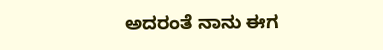ಅದರಂತೆ ನಾನು ಈಗ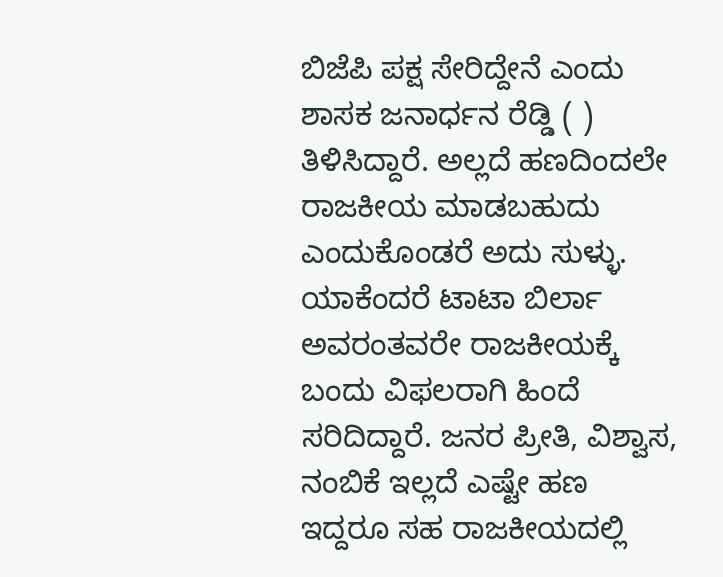ಬಿಜೆಪಿ ಪಕ್ಷ ಸೇರಿದ್ದೇನೆ ಎಂದು ಶಾಸಕ ಜನಾರ್ಧನ ರೆಡ್ಡಿ ( ) ತಿಳಿಸಿದ್ದಾರೆ. ಅಲ್ಲದೆ ಹಣದಿಂದಲೇ ರಾಜಕೀಯ ಮಾಡಬಹುದು ಎಂದುಕೊಂಡರೆ ಅದು ಸುಳ್ಳು. ಯಾಕೆಂದರೆ ಟಾಟಾ ಬಿರ್ಲಾ ಅವರಂತವರೇ ರಾಜಕೀಯಕ್ಕೆ ಬಂದು ವಿಫಲರಾಗಿ ಹಿಂದೆ ಸರಿದಿದ್ದಾರೆ. ಜನರ ಪ್ರೀತಿ, ವಿಶ್ವಾಸ, ನಂಬಿಕೆ ಇಲ್ಲದೆ ಎಷ್ಟೇ ಹಣ ಇದ್ದರೂ ಸಹ ರಾಜಕೀಯದಲ್ಲಿ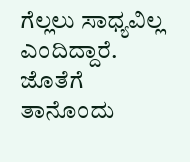ಗೆಲ್ಲಲು ಸಾಧ್ಯವಿಲ್ಲ ಎಂದಿದ್ದಾರೆ. ಜೊತೆಗೆ ತಾನೊಂದು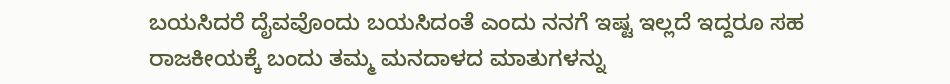ಬಯಸಿದರೆ ದೈವವೊಂದು ಬಯಸಿದಂತೆ ಎಂದು ನನಗೆ ಇಷ್ಟ ಇಲ್ಲದೆ ಇದ್ದರೂ ಸಹ ರಾಜಕೀಯಕ್ಕೆ ಬಂದು ತಮ್ಮ ಮನದಾಳದ ಮಾತುಗಳನ್ನು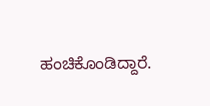ಹಂಚಿಕೊಂಡಿದ್ದಾರೆ.